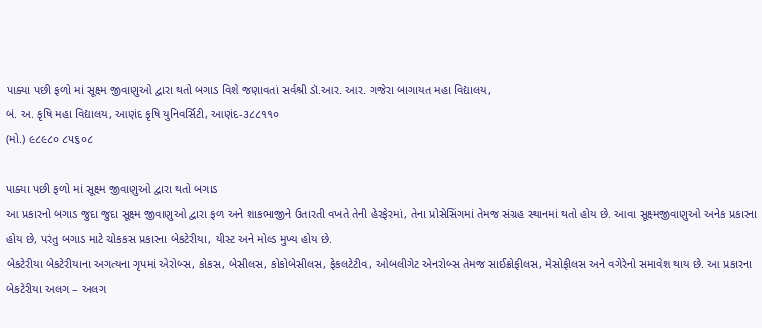પાક્યા પછી ફળો માં સૂક્ષ્મ જીવાણુઓ દ્વારા થતો બગાડ વિશે જણાવતાં સર્વશ્રી ડૉ.આર. આર. ગજેરા બાગાયત મહા વિદ્યાલય,
બં. અ. કૃષિ મહા વિદ્યાલય, આણંદ કૃષિ યુનિવર્સિટી, આણંદ-૩૮૮૧૧૦
(મો.) ૯૮૯૮૦ ૮૫૬૦૮

પાક્યા પછી ફળો માં સૂક્ષ્મ જીવાણુઓ દ્વારા થતો બગાડ
આ પ્રકારનો બગાડ જુદા જુદા સૂક્ષ્મ જીવાણુઓ દ્વારા ફળ અને શાકભાજીને ઉતારતી વખતે તેની હેરફેરમાં, તેના પ્રોસેસિંગમાં તેમજ સંગ્રહ સ્થાનમાં થતો હોય છે. આવા સૂક્ષ્મજીવાણુઓ અનેક પ્રકારના હોય છે, પરંતુ બગાડ માટે ચોકકસ પ્રકારના બેકટેરીયા, યીસ્ટ અને મોલ્ડ મુખ્ય હોય છે.
બેકટેરીયા બેકટેરીયાના અગત્યના ગૃપમાં એરોબ્સ, કોકસ, બેસીલસ, કોકોબેસીલસ, ફેકલટેટીવ, ઓબલીગેટ એનરોબ્સ તેમજ સાઈક્રોફીલસ, મેસોફીલસ અને વગેરેનો સમાવેશ થાય છે. આ પ્રકારના બેકટેરીયા અલગ – અલગ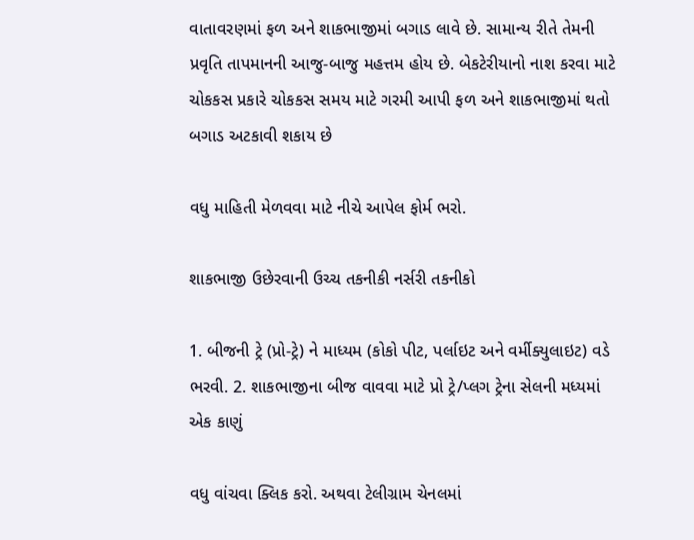વાતાવરણમાં ફળ અને શાકભાજીમાં બગાડ લાવે છે. સામાન્ય રીતે તેમની પ્રવૃતિ તાપમાનની આજુ-બાજુ મહત્તમ હોય છે. બેકટેરીયાનો નાશ કરવા માટે ચોકકસ પ્રકારે ચોકકસ સમય માટે ગરમી આપી ફળ અને શાકભાજીમાં થતો બગાડ અટકાવી શકાય છે

વધુ માહિતી મેળવવા માટે નીચે આપેલ ફોર્મ ભરો.

શાકભાજી ઉછેરવાની ઉચ્ચ તકનીકી નર્સરી તકનીકો

1. બીજની ટ્રે (પ્રો-ટ્રે) ને માધ્યમ (કોકો પીટ, પર્લાઇટ અને વર્મીક્યુલાઇટ) વડે ભરવી. 2. શાકભાજીના બીજ વાવવા માટે પ્રો ટ્રે/પ્લગ ટ્રેના સેલની મધ્યમાં એક કાણું

વધુ વાંચવા ક્લિક કરો. અથવા ટેલીગ્રામ ચેનલમાં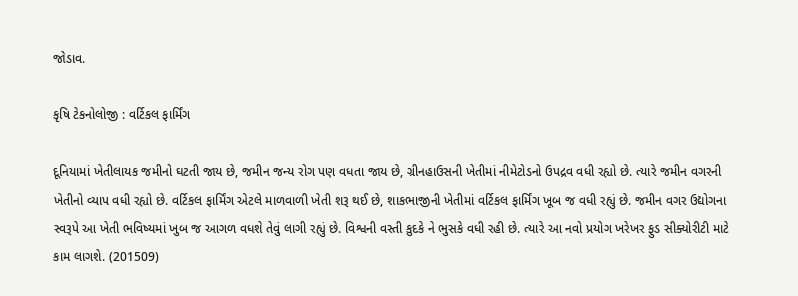જોડાવ.

કૃષિ ટેકનોલોજી : વર્ટિકલ ફાર્મિંગ

દૂનિયામાં ખેતીલાયક જમીનો ઘટતી જાય છે, જમીન જન્ય રોગ પણ વધતા જાય છે, ગ્રીનહાઉસની ખેતીમાં નીમેટોડનો ઉપદ્રવ વધી રહ્યો છે. ત્યારે જમીન વગરની ખેતીનો વ્યાપ વધી રહ્યો છે. વર્ટિકલ ફાર્મિંગ એટલે માળવાળી ખેતી શરૂ થઈ છે, શાકભાજીની ખેતીમાં વર્ટિકલ ફાર્મિંગ ખૂબ જ વધી રહ્યું છે. જમીન વગર ઉદ્યોગના સ્વરૂપે આ ખેતી ભવિષ્યમાં ખુબ જ આગળ વધશે તેવું લાગી રહ્યું છે. વિશ્વની વસ્તી કુદકે ને ભુસકે વધી રહી છે. ત્યારે આ નવો પ્રયોગ ખરેખર ફુડ સીક્યોરીટી માટે કામ લાગશે. (201509)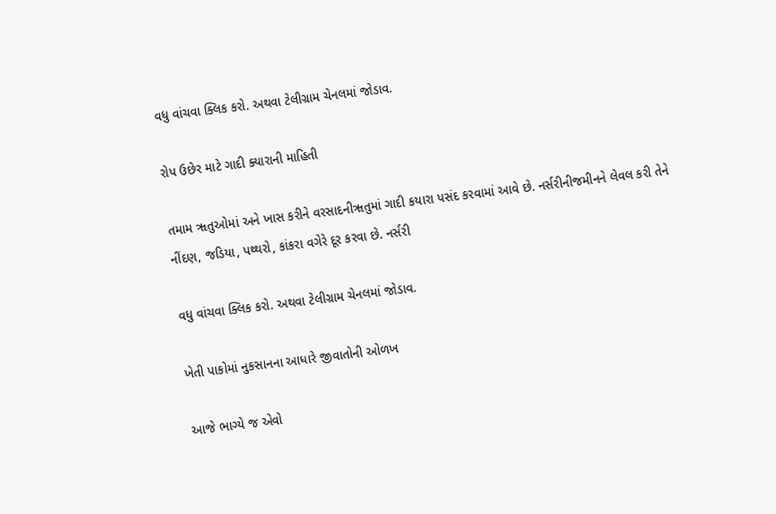વધુ વાંચવા ક્લિક કરો. અથવા ટેલીગ્રામ ચેનલમાં જોડાવ.

રોપ ઉછેર માટે ગાદી ક્યારાની માહિતી

તમામ ૠતુઓમાં અને ખાસ કરીને વરસાદનીૠતુમાં ગાદી કયારા પસંદ કરવામાં આવે છે. નર્સરીનીજમીનને લેવલ કરી તેને નીંદણ, જડિયા, પથ્થરો, કાંકરા વગેરે દૂર કરવા છે. નર્સરી

વધુ વાંચવા ક્લિક કરો. અથવા ટેલીગ્રામ ચેનલમાં જોડાવ.

ખેતી પાકોમાં નુકસાનના આધારે જીવાતોની ઓળખ

આજે ભાગ્યે જ એવો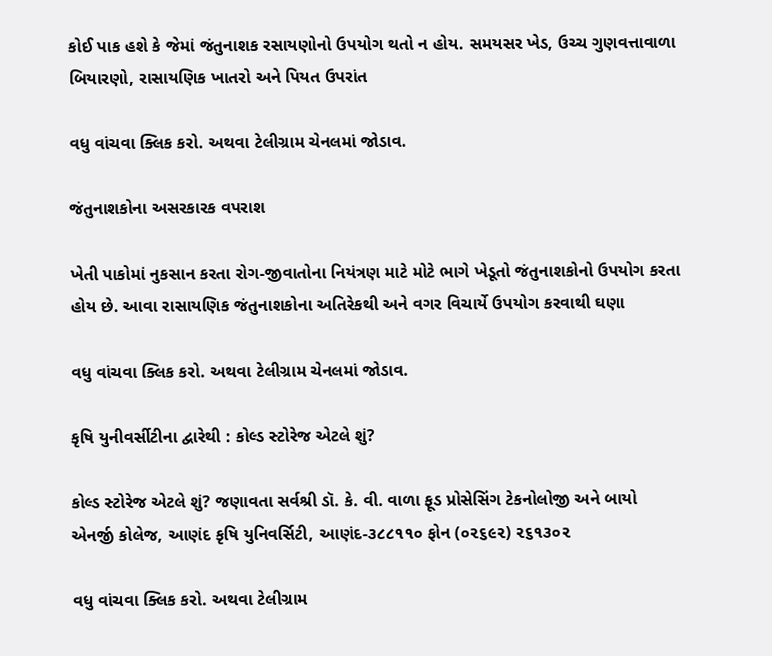કોઈ પાક હશે કે જેમાં જંતુનાશક રસાયણોનો ઉપયોગ થતો ન હોય. સમયસર ખેડ, ઉચ્ચ ગુણવત્તાવાળા બિયારણો, રાસાયણિક ખાતરો અને પિયત ઉપરાંત

વધુ વાંચવા ક્લિક કરો. અથવા ટેલીગ્રામ ચેનલમાં જોડાવ.

જંતુનાશકોના અસરકારક વપરાશ

ખેતી પાકોમાં નુકસાન કરતા રોગ-જીવાતોના નિયંત્રણ માટે મોટે ભાગે ખેડૂતો જંતુનાશકોનો ઉપયોગ કરતા હોય છે. આવા રાસાયણિક જંતુનાશકોના અતિરેકથી અને વગર વિચાર્યે ઉપયોગ કરવાથી ઘણા

વધુ વાંચવા ક્લિક કરો. અથવા ટેલીગ્રામ ચેનલમાં જોડાવ.

કૃષિ યુનીવર્સીટીના દ્વારેથી : કોલ્ડ સ્ટોરેજ એટલે શું?

કોલ્ડ સ્ટોરેજ એટલે શું? જણાવતા સર્વશ્રી ડૉ. કે. વી. વાળા ફૂડ પ્રોસેસિંગ ટેકનોલોજી અને બાયો એનર્જી કોલેજ, આણંદ કૃષિ યુનિવર્સિટી, આણંદ-૩૮૮૧૧૦ ફોન (૦૨૬૯૨) ૨૬૧૩૦૨

વધુ વાંચવા ક્લિક કરો. અથવા ટેલીગ્રામ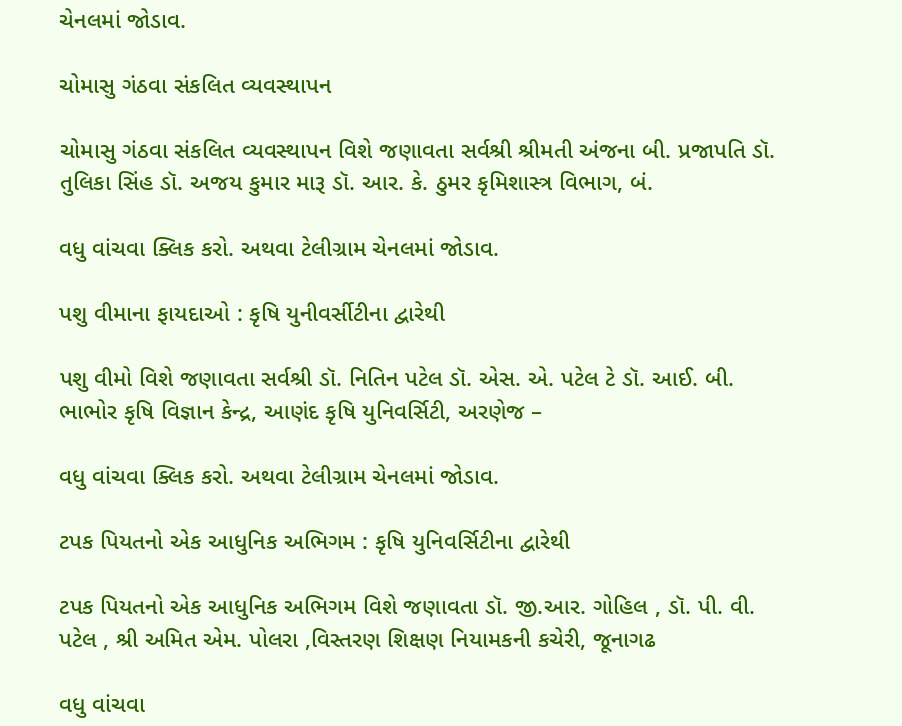ચેનલમાં જોડાવ.

ચોમાસુ ગંઠવા સંકલિત વ્યવસ્થાપન

ચોમાસુ ગંઠવા સંકલિત વ્યવસ્થાપન વિશે જણાવતા સર્વશ્રી શ્રીમતી અંજના બી. પ્રજાપતિ ડૉ. તુલિકા સિંહ ડૉ. અજય કુમાર મારૂ ડૉ. આર. કે. ઠુમર કૃમિશાસ્ત્ર વિભાગ, બં.

વધુ વાંચવા ક્લિક કરો. અથવા ટેલીગ્રામ ચેનલમાં જોડાવ.

પશુ વીમાના ફાયદાઓ : કૃષિ યુનીવર્સીટીના દ્વારેથી

પશુ વીમો વિશે જણાવતા સર્વશ્રી ડૉ. નિતિન પટેલ ડૉ. એસ. એ. પટેલ ટે ડૉ. આઈ. બી. ભાભોર કૃષિ વિજ્ઞાન કેન્દ્ર, આણંદ કૃષિ યુનિવર્સિટી, અરણેજ –

વધુ વાંચવા ક્લિક કરો. અથવા ટેલીગ્રામ ચેનલમાં જોડાવ.

ટપક પિયતનો એક આધુનિક અભિગમ : કૃષિ યુનિવર્સિટીના દ્વારેથી

ટપક પિયતનો એક આધુનિક અભિગમ વિશે જણાવતા ડૉ. જી.આર. ગોહિલ , ડૉ. પી. વી. પટેલ , શ્રી અમિત એમ. પોલરા ,વિસ્તરણ શિક્ષણ નિયામકની કચેરી, જૂનાગઢ

વધુ વાંચવા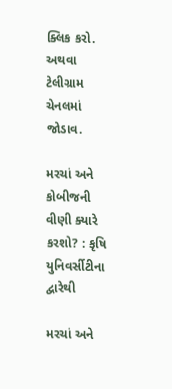ક્લિક કરો. અથવા ટેલીગ્રામ ચેનલમાં જોડાવ.

મરચાં અને કોબીજની વીણી ક્યારે કરશો? : કૃષિ યુનિવર્સીટીના દ્વારેથી

મરચાં અને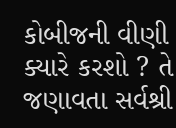કોબીજની વીણી ક્યારે કરશો ? તે જણાવતા સર્વશ્રી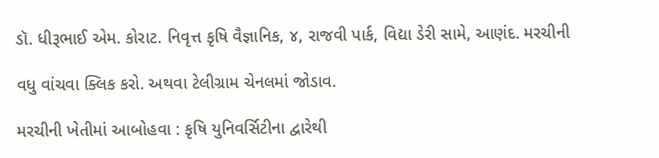ડૉ. ધીરૂભાઈ એમ. કોરાટ. નિવૃત્ત કૃષિ વૈજ્ઞાનિક, ૪, રાજવી પાર્ક, વિદ્યા ડેરી સામે, આણંદ. મરચીની

વધુ વાંચવા ક્લિક કરો. અથવા ટેલીગ્રામ ચેનલમાં જોડાવ.

મરચીની ખેતીમાં આબોહવા : કૃષિ યુનિવર્સિટીના દ્વારેથી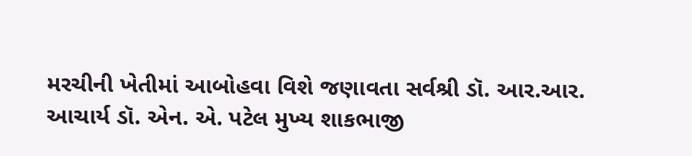મરચીની ખેતીમાં આબોહવા વિશે જણાવતા સર્વશ્રી ડૉ. આર.આર. આચાર્ય ડૉ. એન. એ. પટેલ મુખ્ય શાકભાજી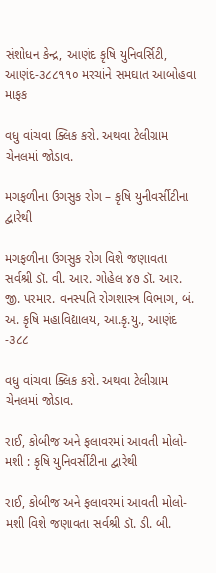સંશોધન કેન્દ્ર, આણંદ કૃષિ યુનિવર્સિટી, આણંદ-૩૮૮૧૧૦ મરચાંને સમઘાત આબોહવા માફક

વધુ વાંચવા ક્લિક કરો. અથવા ટેલીગ્રામ ચેનલમાં જોડાવ.

મગફળીના ઉગસુક રોગ – કૃષિ યુનીવર્સીટીના દ્વારેથી

મગફળીના ઉગસુક રોગ વિશે જણાવતા સર્વશ્રી ડૉ. વી. આર. ગોહેલ ૪૭ ડૉ. આર. જી. પરમાર. વનસ્પતિ રોગશાસ્ત્ર વિભાગ, બં. અ. કૃષિ મહાવિદ્યાલય, આ.કૃ.યુ., આણંદ -૩૮૮

વધુ વાંચવા ક્લિક કરો. અથવા ટેલીગ્રામ ચેનલમાં જોડાવ.

રાઈ, કોબીજ અને ફલાવરમાં આવતી મોલો-મશી : કૃષિ યુનિવર્સીટીના દ્વારેથી

રાઈ, કોબીજ અને ફલાવરમાં આવતી મોલો-મશી વિશે જણાવતા સર્વશ્રી ડૉ. ડી. બી.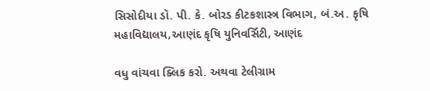સિસોદીયા ડૉ. પી. કે. બોરડ કીટકશાસ્ત્ર વિભાગ, બં.અ. કૃષિ મહાવિદ્યાલય,આણંદ કૃષિ યુનિવર્સિટી, આણંદ

વધુ વાંચવા ક્લિક કરો. અથવા ટેલીગ્રામ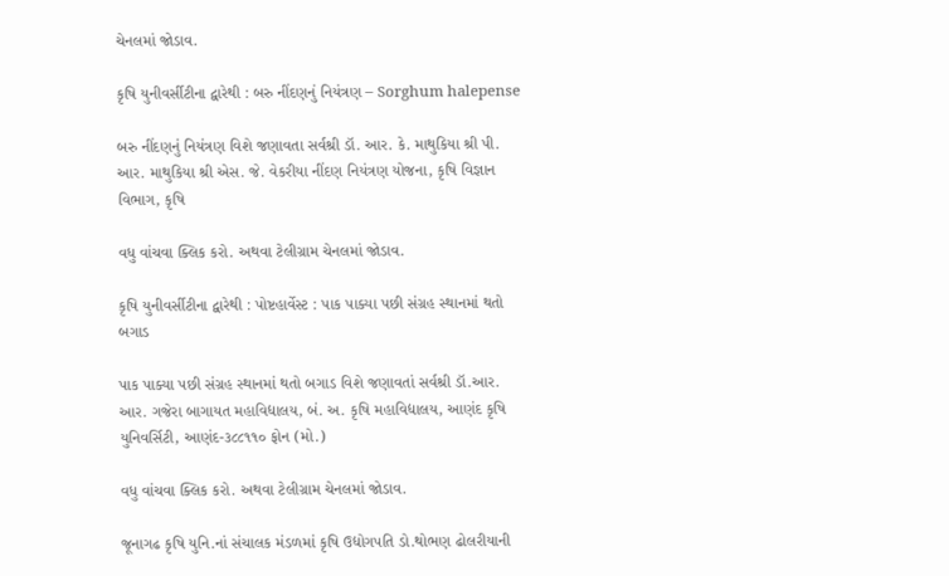ચેનલમાં જોડાવ.

કૃષિ યુનીવર્સીટીના દ્વારેથી : બરુ નીંદણનું નિયંત્રણ – Sorghum halepense

બરુ નીંદણનું નિયંત્રણ વિશે જણાવતા સર્વશ્રી ડૉ. આર. કે. માથુકિયા શ્રી પી. આર. માથુકિયા શ્રી એસ. જે. વેકરીયા નીંદણ નિયંત્રણ યોજના, કૃષિ વિજ્ઞાન વિભાગ, કૃષિ

વધુ વાંચવા ક્લિક કરો. અથવા ટેલીગ્રામ ચેનલમાં જોડાવ.

કૃષિ યુનીવર્સીટીના દ્વારેથી : પોષ્ટહાર્વેસ્ટ : પાક પાક્યા પછી સંગ્રહ સ્થાનમાં થતો બગાડ

પાક પાક્યા પછી સંગ્રહ સ્થાનમાં થતો બગાડ વિશે જણાવતાં સર્વશ્રી ડૉ.આર. આર. ગજેરા બાગાયત મહાવિદ્યાલય, બં. અ. કૃષિ મહાવિદ્યાલય, આણંદ કૃષિ યુનિવર્સિટી, આણંદ-૩૮૮૧૧૦ ફોન (મો.)

વધુ વાંચવા ક્લિક કરો. અથવા ટેલીગ્રામ ચેનલમાં જોડાવ.

જૂનાગઢ કૃષિ યુનિ.નાં સંચાલક મંડળમાં કૃષિ ઉદ્યોગપતિ ડો.થોભણ ઢોલરીયાની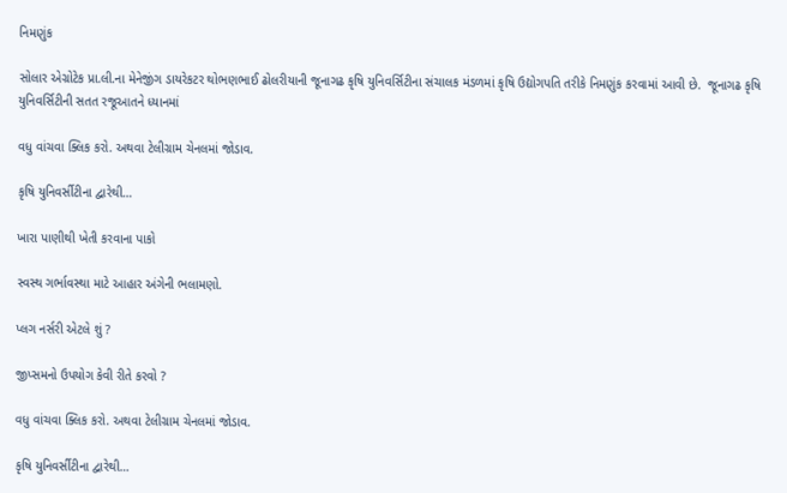નિમણુંક

સોલાર એગ્રોટેક પ્રા.લી.ના મેનેજીંગ ડાયરેકટર થોભણભાઈ ઢોલરીયાની જૂનાગઢ કૃષિ યુનિવર્સિટીના સંચાલક મંડળમાં કૃષિ ઉદ્યોગપતિ તરીકે નિમણુંક કરવામાં આવી છે.  જૂનાગઢ કૃષિ યુનિવર્સિટીની સતત રજૂઆતને ધ્યાનમાં

વધુ વાંચવા ક્લિક કરો. અથવા ટેલીગ્રામ ચેનલમાં જોડાવ.

કૃષિ યુનિવર્સીટીના દ્વારેથી…

ખારા પાણીથી ખેતી કરવાના પાકો

સ્વસ્થ ગર્ભાવસ્થા માટે આહાર અંગેની ભલામણો.

પ્લગ નર્સરી એટલે શું ?

જીપ્સમનો ઉપયોગ કેવી રીતે કરવો ?

વધુ વાંચવા ક્લિક કરો. અથવા ટેલીગ્રામ ચેનલમાં જોડાવ.

કૃષિ યુનિવર્સીટીના દ્વારેથી…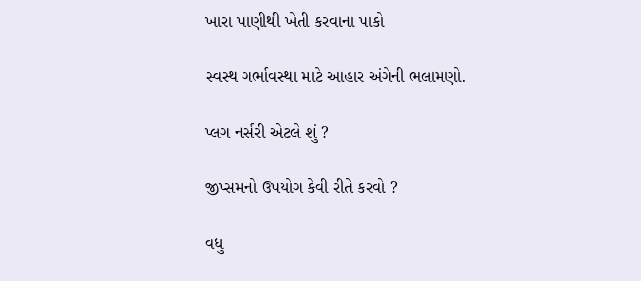ખારા પાણીથી ખેતી કરવાના પાકો

સ્વસ્થ ગર્ભાવસ્થા માટે આહાર અંગેની ભલામણો.

પ્લગ નર્સરી એટલે શું ?

જીપ્સમનો ઉપયોગ કેવી રીતે કરવો ?

વધુ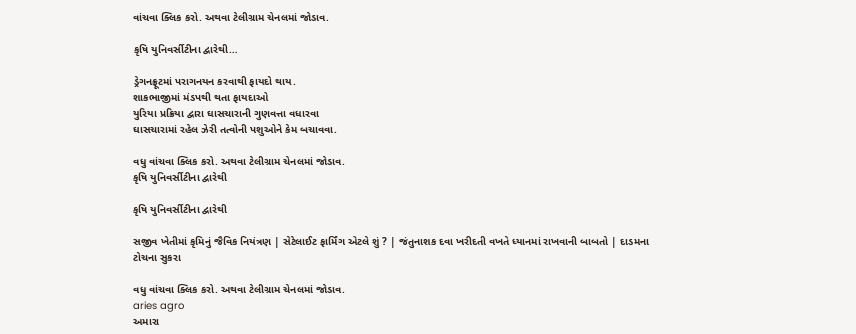વાંચવા ક્લિક કરો. અથવા ટેલીગ્રામ ચેનલમાં જોડાવ.

કૃષિ યુનિવર્સીટીના દ્વારેથી…

ડ્રેગનફ્રૂટમાં પરાગનયન કરવાથી ફાયદો થાય.
શાકભાજીમાં મંડપથી થતા ફાયદાઓ
યુરિયા પ્રક્રિયા દ્વારા ઘાસચારાની ગુણવત્તા વધારવા
ઘાસચારામાં રહેલ ઝેરી તત્વોની પશુઓને કેમ બચાવવા.

વધુ વાંચવા ક્લિક કરો. અથવા ટેલીગ્રામ ચેનલમાં જોડાવ.
કૃષિ યુનિવર્સીટીના દ્વારેથી

કૃષિ યુનિવર્સીટીના દ્વારેથી

સજીવ ખેતીમાં કૃમિનું જૈવિક નિયંત્રણ | સેટેલાઈટ ફાર્મિંગ એટલે શું ? | જંતુનાશક દવા ખરીદતી વખતે ધ્યાનમાં રાખવાની બાબતો | દાડમના ટોચના સુકરા

વધુ વાંચવા ક્લિક કરો. અથવા ટેલીગ્રામ ચેનલમાં જોડાવ.
aries agro
અમારા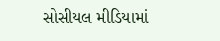સોસીયલ મીડિયામાં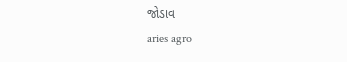જોડાવ
aries agro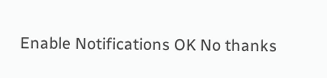Enable Notifications OK No thanks